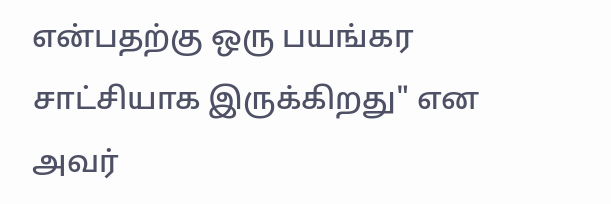என்பதற்கு ஒரு பயங்கர சாட்சியாக இருக்கிறது" என அவர்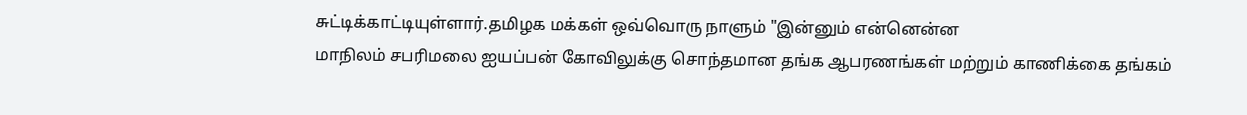சுட்டிக்காட்டியுள்ளார்.தமிழக மக்கள் ஒவ்வொரு நாளும் "இன்னும் என்னென்ன
மாநிலம் சபரிமலை ஐயப்பன் கோவிலுக்கு சொந்தமான தங்க ஆபரணங்கள் மற்றும் காணிக்கை தங்கம்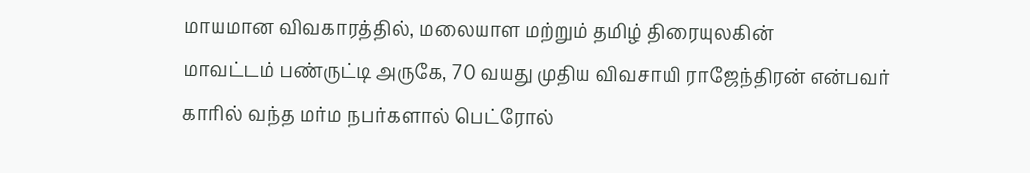மாயமான விவகாரத்தில், மலையாள மற்றும் தமிழ் திரையுலகின்
மாவட்டம் பண்ருட்டி அருகே, 70 வயது முதிய விவசாயி ராஜேந்திரன் என்பவர் காரில் வந்த மர்ம நபர்களால் பெட்ரோல்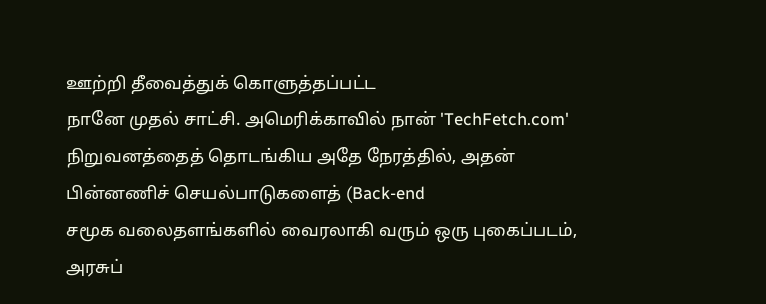ஊற்றி தீவைத்துக் கொளுத்தப்பட்ட
நானே முதல் சாட்சி. அமெரிக்காவில் நான் 'TechFetch.com' நிறுவனத்தைத் தொடங்கிய அதே நேரத்தில், அதன் பின்னணிச் செயல்பாடுகளைத் (Back-end
சமூக வலைதளங்களில் வைரலாகி வரும் ஒரு புகைப்படம், அரசுப்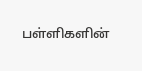பள்ளிகளின்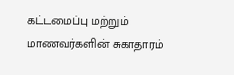கட்டமைப்பு மற்றும் மாணவர்களின் சுகாதாரம்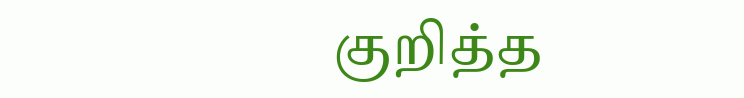குறித்த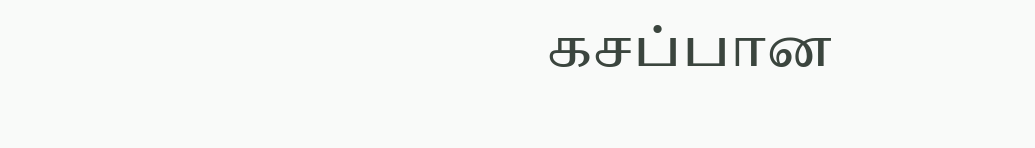கசப்பான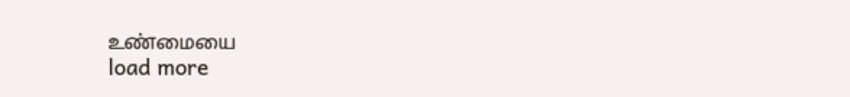உண்மையை
load more